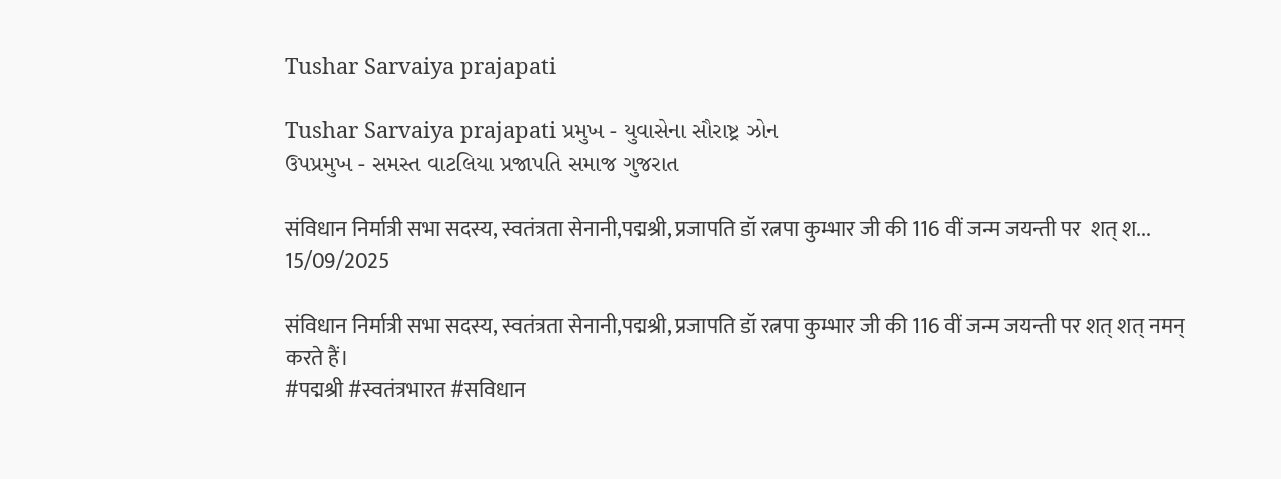Tushar Sarvaiya prajapati

Tushar Sarvaiya prajapati પ્રમુખ - યુવાસેના સૌરાષ્ટ્ર ઝોન
ઉપપ્રમુખ - સમસ્ત વાટલિયા પ્રજાપતિ સમાજ ગુજરાત

संविधान निर्मात्री सभा सदस्य, स्वतंत्रता सेनानी,पद्मश्री, प्रजापति डॉ रत्नपा कुम्भार जी की 116 वीं जन्म जयन्ती पर  शत् श...
15/09/2025

संविधान निर्मात्री सभा सदस्य, स्वतंत्रता सेनानी,पद्मश्री, प्रजापति डॉ रत्नपा कुम्भार जी की 116 वीं जन्म जयन्ती पर शत् शत् नमन् करते हैं।
#पद्मश्री #स्वतंत्रभारत #सविधान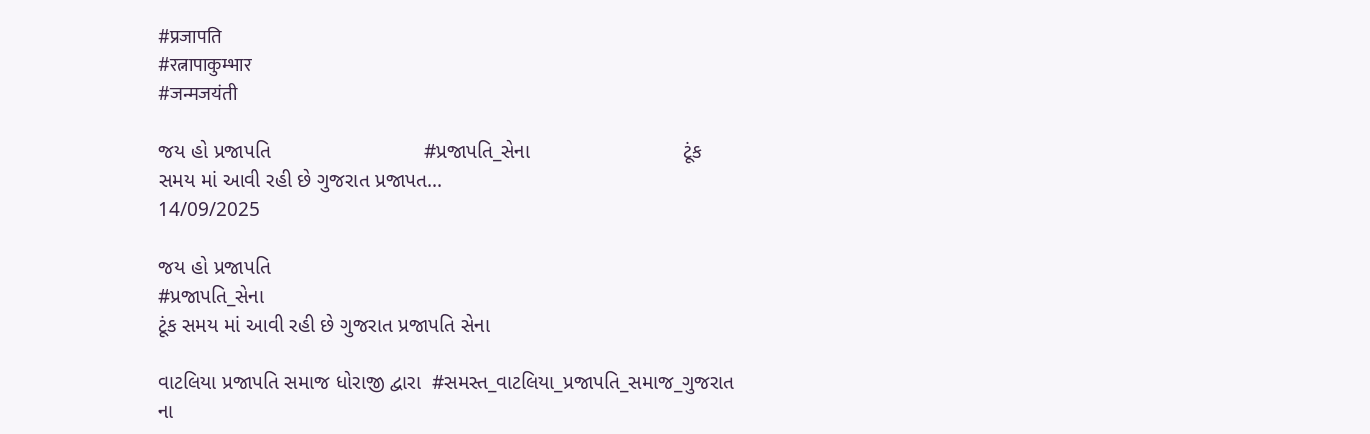#प्रजापति
#रत्नापाकुम्भार
#जन्मजयंती

જય હો પ્રજાપતિ                           #પ્રજાપતિ_સેના                           ટૂંક સમય માં આવી રહી છે ગુજરાત પ્રજાપત...
14/09/2025

જય હો પ્રજાપતિ
#પ્રજાપતિ_સેના
ટૂંક સમય માં આવી રહી છે ગુજરાત પ્રજાપતિ સેના

વાટલિયા પ્રજાપતિ સમાજ ધોરાજી દ્વારા  #સમસ્ત_વાટલિયા_પ્રજાપતિ_સમાજ_ગુજરાત ના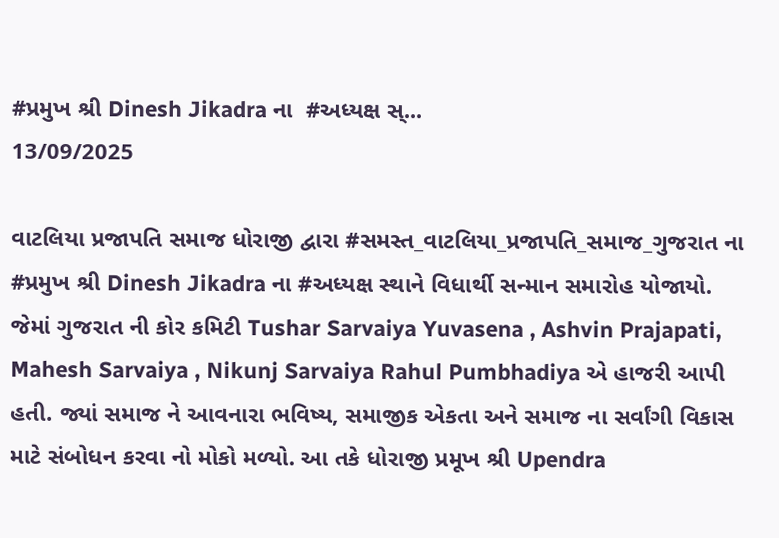#પ્રમુખ શ્રી Dinesh Jikadra ના  #અધ્યક્ષ સ્...
13/09/2025

વાટલિયા પ્રજાપતિ સમાજ ધોરાજી દ્વારા #સમસ્ત_વાટલિયા_પ્રજાપતિ_સમાજ_ગુજરાત ના #પ્રમુખ શ્રી Dinesh Jikadra ના #અધ્યક્ષ સ્થાને વિધાર્થી સન્માન સમારોહ યોજાયો. જેમાં ગુજરાત ની કોર કમિટી Tushar Sarvaiya Yuvasena , Ashvin Prajapati, Mahesh Sarvaiya , Nikunj Sarvaiya Rahul Pumbhadiya એ હાજરી આપી હતી. જ્યાં સમાજ ને આવનારા ભવિષ્ય, સમાજીક એકતા અને સમાજ ના સર્વાંગી વિકાસ માટે સંબોધન કરવા નો મોકો મળ્યો. આ તકે ધોરાજી પ્રમૂખ શ્રી Upendra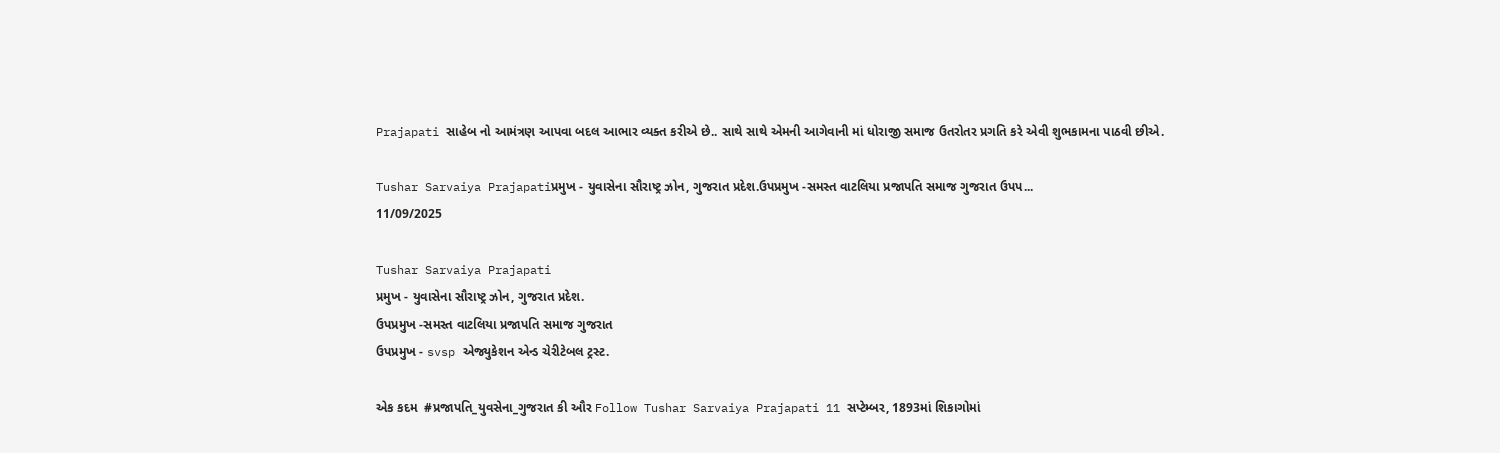Prajapati સાહેબ નો આમંત્રણ આપવા બદલ આભાર વ્યક્ત કરીએ છે.. સાથે સાથે એમની આગેવાની માં ધોરાજી સમાજ ઉતરોતર પ્રગતિ કરે એવી શુભકામના પાઠવી છીએ.

Tushar Sarvaiya Prajapatiપ્રમુખ - યુવાસેના સૌરાષ્ટ્ર ઝોન, ગુજરાત પ્રદેશ.ઉપપ્રમુખ -સમસ્ત વાટલિયા પ્રજાપતિ સમાજ ગુજરાત ઉપપ...
11/09/2025

Tushar Sarvaiya Prajapati
પ્રમુખ - યુવાસેના સૌરાષ્ટ્ર ઝોન, ગુજરાત પ્રદેશ.
ઉપપ્રમુખ -સમસ્ત વાટલિયા પ્રજાપતિ સમાજ ગુજરાત
ઉપપ્રમુખ - svsp એજ્યુકેશન એન્ડ ચેરીટેબલ ટ્રસ્ટ.

એક કદમ  #પ્રજાપતિ_યુવસેના_ગુજરાત કી ઔર Follow Tushar Sarvaiya Prajapati 11 સપ્ટેમ્બર, 1893માં શિકાગોમાં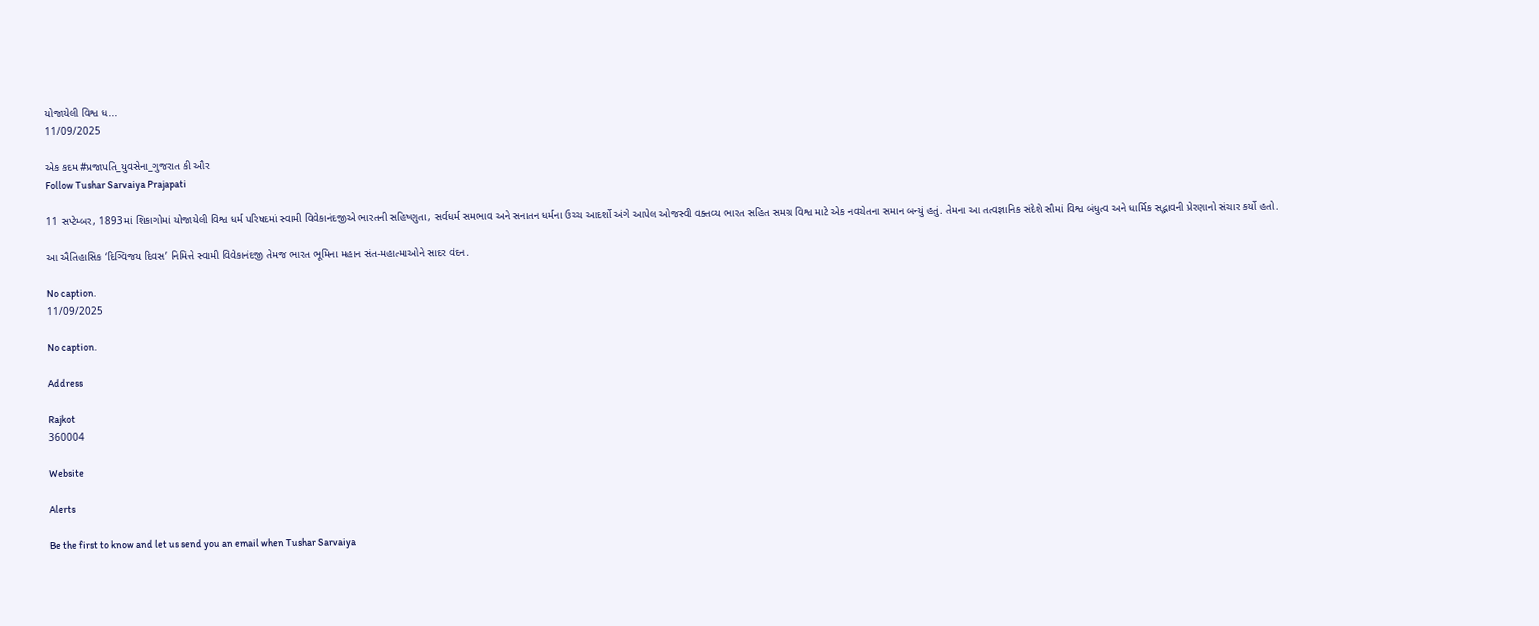યોજાયેલી વિશ્વ ધ...
11/09/2025

એક કદમ #પ્રજાપતિ_યુવસેના_ગુજરાત કી ઔર
Follow Tushar Sarvaiya Prajapati

11 સપ્ટેમ્બર, 1893માં શિકાગોમાં યોજાયેલી વિશ્વ ધર્મ પરિષદમાં સ્વામી વિવેકાનંદજીએ ભારતની સહિષ્ણુતા, સર્વધર્મ સમભાવ અને સનાતન ધર્મના ઉચ્ચ આદર્શો અંગે આપેલ ઓજસ્વી વક્તવ્ય ભારત સહિત સમગ્ર વિશ્વ માટે એક નવચેતના સમાન બન્યું હતું. તેમના આ તત્વજ્ઞાનિક સંદેશે સૌમાં વિશ્વ બંધુત્વ અને ધાર્મિક સદ્ભાવની પ્રેરણાનો સંચાર કર્યો હતો.

આ ઐતિહાસિક ‘દિગ્વિજય દિવસ’ નિમિત્તે સ્વામી વિવેકાનંદજી તેમજ ભારત ભૂમિના મહાન સંત-મહાત્માઓને સાદર વંદન.

No caption.
11/09/2025

No caption.

Address

Rajkot
360004

Website

Alerts

Be the first to know and let us send you an email when Tushar Sarvaiya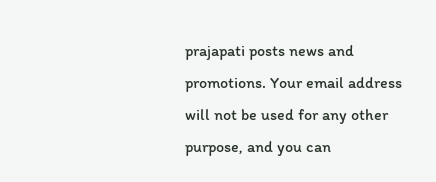prajapati posts news and promotions. Your email address will not be used for any other purpose, and you can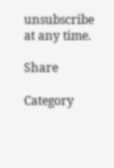unsubscribe at any time.

Share

Category